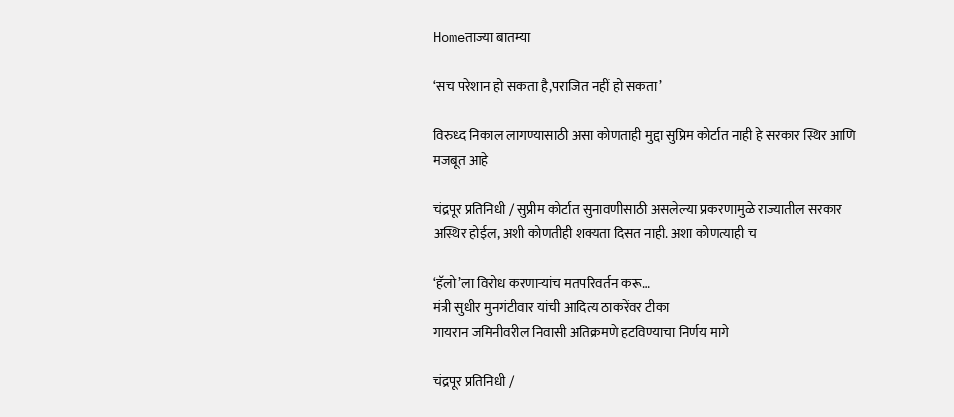Homeताज्या बातम्या

‘सच परेशान हो सकता है,पराजित नहीं हो सकता’

विरुध्द निकाल लागण्यासाठी असा कोणताही मुद्दा सुप्रिम कोर्टात नाही हे सरकार स्थिर आणि मजबूत आहे

चंद्रपूर प्रतिनिधी / सुप्रीम कोर्टात सुनावणीसाठी असलेल्या प्रकरणामुळे राज्यातील सरकार अस्थिर होईल, अशी कोणतीही शक्यता दिसत नाही. अशा कोणत्याही च

‘हॅलो’ला विरोध करणाऱ्यांच मतपरिवर्तन करू…
मंत्री सुधीर मुनगंटीवार यांची आदित्य ठाकरेंवर टीका
गायरान जमिनीवरील निवासी अतिक्रमणे हटविण्याचा निर्णय मागे

चंद्रपूर प्रतिनिधी /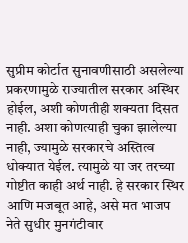सुप्रीम कोर्टात सुनावणीसाठी असलेल्या प्रकरणामुळे राज्यातील सरकार अस्थिर होईल, अशी कोणतीही शक्यता दिसत नाही. अशा कोणत्याही चुका झालेल्या नाही, ज्यामुळे सरकारचे अस्तित्व धोक्यात येईल. त्यामुळे या जर तरच्या गोष्टीत काही अर्थ नाही. हे सरकार स्थिर आणि मजबूत आहे, असे मत भाजप नेते सुधीर मुनगंटीवार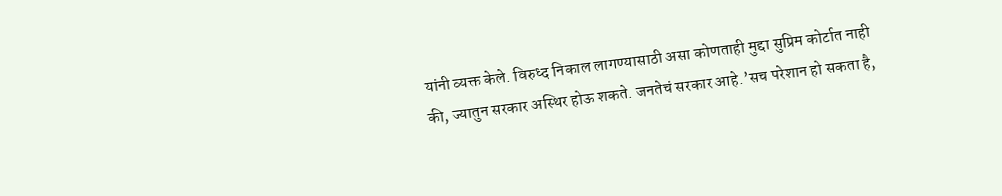यांनी व्यक्त केले. विरुध्द निकाल लागण्यासाठी असा कोणताही मुद्दा सुप्रिम कोर्टात नाही की, ज्यातुन सरकार अस्थिर होऊ शकते. जनतेचं सरकार आहे.’सच परेशान हो सकता है,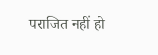पराजित नहीं हो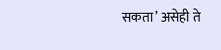सकता’ असेही ते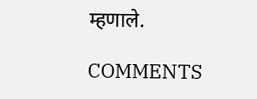म्हणाले.

COMMENTS